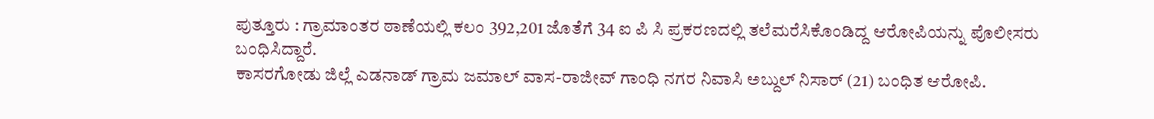ಪುತ್ತೂರು : ಗ್ರಾಮಾಂತರ ಠಾಣೆಯಲ್ಲಿ ಕಲಂ 392,201 ಜೊತೆಗೆ 34 ಐ ಪಿ ಸಿ ಪ್ರಕರಣದಲ್ಲಿ ತಲೆಮರೆಸಿಕೊಂಡಿದ್ದ ಆರೋಪಿಯನ್ನು ಪೊಲೀಸರು ಬಂಧಿಸಿದ್ದಾರೆ.
ಕಾಸರಗೋಡು ಜಿಲ್ಲೆ ಎಡನಾಡ್ ಗ್ರಾಮ ಜಮಾಲ್ ವಾಸ-ರಾಜೀವ್ ಗಾಂಧಿ ನಗರ ನಿವಾಸಿ ಅಬ್ದುಲ್ ನಿಸಾರ್ (21) ಬಂಧಿತ ಆರೋಪಿ.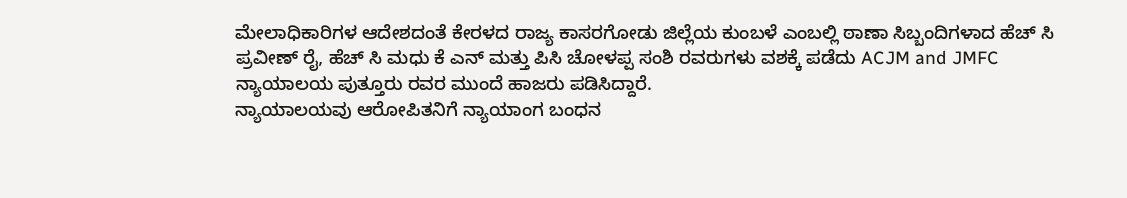ಮೇಲಾಧಿಕಾರಿಗಳ ಆದೇಶದಂತೆ ಕೇರಳದ ರಾಜ್ಯ ಕಾಸರಗೋಡು ಜಿಲ್ಲೆಯ ಕುಂಬಳೆ ಎಂಬಲ್ಲಿ ಠಾಣಾ ಸಿಬ್ಬಂದಿಗಳಾದ ಹೆಚ್ ಸಿ ಪ್ರವೀಣ್ ರೈ, ಹೆಚ್ ಸಿ ಮಧು ಕೆ ಎನ್ ಮತ್ತು ಪಿಸಿ ಚೋಳಪ್ಪ ಸಂಶಿ ರವರುಗಳು ವಶಕ್ಕೆ ಪಡೆದು ACJM and JMFC ನ್ಯಾಯಾಲಯ ಪುತ್ತೂರು ರವರ ಮುಂದೆ ಹಾಜರು ಪಡಿಸಿದ್ದಾರೆ.
ನ್ಯಾಯಾಲಯವು ಆರೋಪಿತನಿಗೆ ನ್ಯಾಯಾಂಗ ಬಂಧನ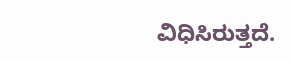ವಿಧಿಸಿರುತ್ತದೆ.